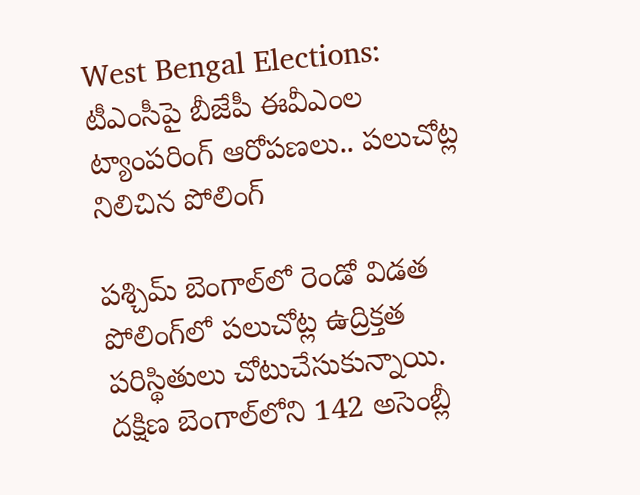West Bengal Elections: టీఎంసీపై బీజేపీ ఈవీఎంల ట్యాంపరింగ్ ఆరోపణలు.. పలుచోట్ల నిలిచిన పోలింగ్

పశ్చిమ్ బెంగాల్‌లో రెండో విడత పోలింగ్‌లో పలుచోట్ల ఉద్రిక్తత పరిస్థితులు చోటుచేసుకున్నాయి. దక్షిణ బెంగాల్‌లోని 142 అసెంబ్లీ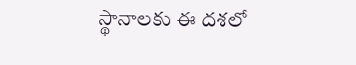స్థానాలకు ఈ దశలో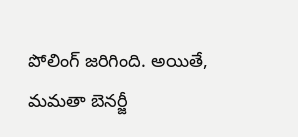పోలింగ్ జరిగింది. అయితే, మమతా బెనర్జీ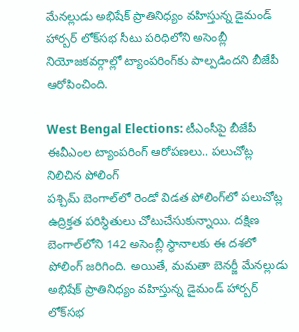మేనల్లుడు అభిషేక్ ప్రాతినిధ్యం వహిస్తున్న డైమండ్ హార్బర్ లోక్‌సభ సీటు పరిధిలోని అసెంబ్లీ నియోజకవర్గాల్లో ట్యాంపరింగ్‌కు పాల్పడిందని బీజేపీ ఆరోపించింది.

West Bengal Elections: టీఎంసీపై బీజేపీ ఈవీఎంల ట్యాంపరింగ్ ఆరోపణలు.. పలుచోట్ల నిలిచిన పోలింగ్
పశ్చిమ్ బెంగాల్‌లో రెండో విడత పోలింగ్‌లో పలుచోట్ల ఉద్రిక్తత పరిస్థితులు చోటుచేసుకున్నాయి. దక్షిణ బెంగాల్‌లోని 142 అసెంబ్లీ స్థానాలకు ఈ దశలో పోలింగ్ జరిగింది. అయితే, మమతా బెనర్జీ మేనల్లుడు అభిషేక్ ప్రాతినిధ్యం వహిస్తున్న డైమండ్ హార్బర్ లోక్‌సభ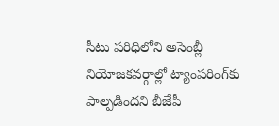సీటు పరిధిలోని అసెంబ్లీ నియోజకవర్గాల్లో ట్యాంపరింగ్‌కు పాల్పడిందని బీజేపీ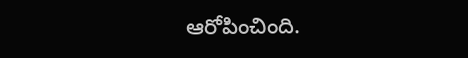ఆరోపించింది.